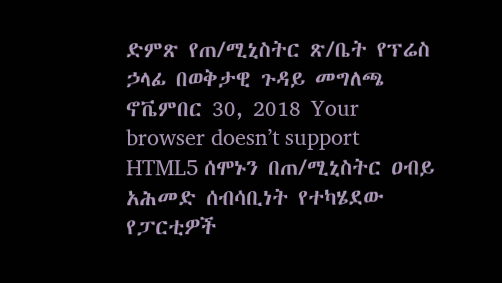ድምጽ የጠ/ሚኒስትር ጽ/ቤት የፕሬስ ኃላፊ በወቅታዊ ጉዳይ መግለጫ ኖቬምበር 30, 2018 Your browser doesn’t support HTML5 ሰሞኑን በጠ/ሚኒስትር ዐብይ አሕመድ ሰብሳቢነት የተካሄደው የፓርቲዎች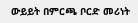ውይይት በምርጫ ቦርድ መሪነት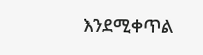እንደሚቀጥል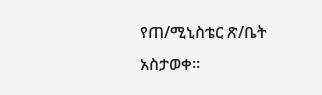የጠ/ሚኒስቴር ጽ/ቤት አስታወቀ፡፡